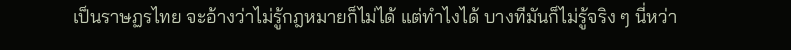เป็นราษฏรไทย จะอ้างว่าไม่รู้กฎหมายก็ไม่ได้ แต่ทำไงได้ บางทีมันก็ไม่รู้จริง ๆ นี่หว่า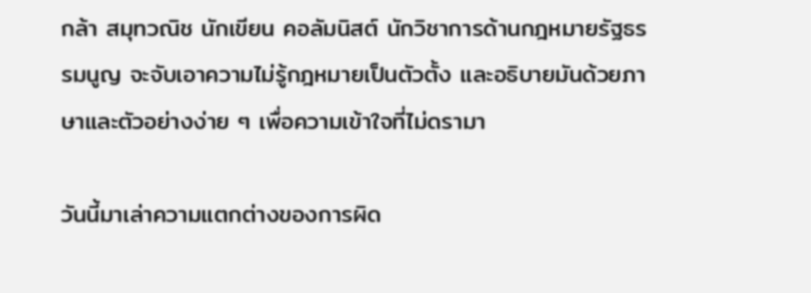กล้า สมุทวณิช นักเขียน คอลัมนิสต์ นักวิชาการด้านกฎหมายรัฐธรรมนูญ จะจับเอาความไม่รู้กฎหมายเป็นตัวตั้ง และอธิบายมันด้วยภาษาและตัวอย่างง่าย ๆ เพื่อความเข้าใจที่ไม่ดรามา

วันนี้มาเล่าความแตกต่างของการผิด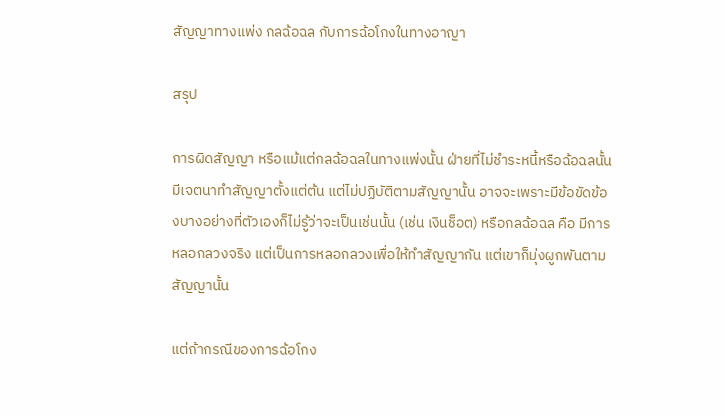สัญญาทางแพ่ง กลฉ้อฉล กับการฉ้อโกงในทางอาญา

สรุป

การผิดสัญญา หรือแม้แต่กลฉ้อฉลในทางแพ่งนั้น ฝ่ายที่ไม่ชำระหนี้หรือฉ้อฉลนั้น มีเจตนาทำสัญญาตั้งแต่ต้น แต่ไม่ปฏิบัติตามสัญญานั้น อาจจะเพราะมีข้อขัดข้องบางอย่างที่ตัวเองก็ไม่รู้ว่าจะเป็นเช่นนั้น (เช่น เงินช็อต) หรือกลฉ้อฉล คือ มีการหลอกลวงจริง แต่เป็นการหลอกลวงเพื่อให้ทำสัญญากัน แต่เขาก็มุ่งผูกพันตามสัญญานั้น

แต่ถ้ากรณีของการฉ้อโกง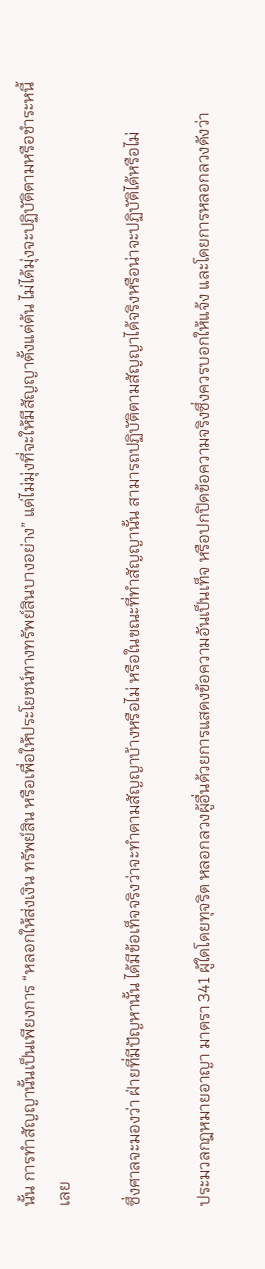นั้น การทำสัญญานั้นเป็นเพียงการ “หลอกให้ส่งเงิน ทรัพย์สิน หรือเพื่อให้ประโยชน์ทางทรัพย์สินบางอย่าง” แต่ไม่มุ่งที่จะให้มีสัญญาตั้งแต่ต้น ไม่ได้มุ่งจะปฏิบัติตามหรือชำระหนี้เลย

ซึ่งศาลจะมองว่า ฝ่ายที่มีปัญหานั้น ได้มีข้อเท็จจริงว่าจะทำตามสัญญาบ้างหรือไม่ หรือในขณะที่ทำสัญญานั้น สามารถปฏิบัติตามสัญญาได้จริงหรือน่าจะปฏิบัติได้หรือไม่

ประมวลกฎหมายอาญา มาตรา 341 ผู้ใดโดยทุจริต หลอกลวงผู้อื่นด้วยการแสดงข้อความอันเป็นเท็จ หรือปกปิดข้อความจริงซึ่งควรบอกให้แจ้ง และโดยการหลอกลวงดังว่า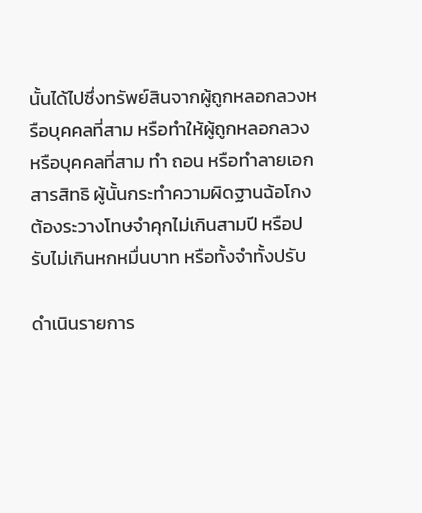นั้นได้ไปซึ่งทรัพย์สินจากผู้ถูกหลอกลวงหรือบุคคลที่สาม หรือทำให้ผู้ถูกหลอกลวงหรือบุคคลที่สาม ทำ ถอน หรือทำลายเอกสารสิทธิ ผู้นั้นกระทำความผิดฐานฉ้อโกง ต้องระวางโทษจำคุกไม่เกินสามปี หรือปรับไม่เกินหกหมื่นบาท หรือทั้งจำทั้งปรับ

ดำเนินรายการ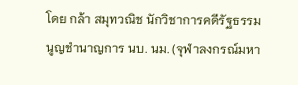โดย กล้า สมุทวณิช นักวิชาการคดีรัฐธรรมนูญชำนาญการ นบ. นม. (จุฬาลงกรณ์มหา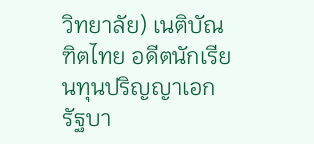วิทยาลัย) เนติบัณฑิตไทย อดีตนักเรียนทุนปริญญาเอกรัฐบา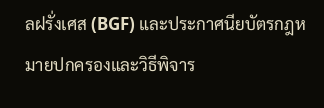ลฝรั่งเศส (BGF) และประกาศนียบัตรกฎหมายปกครองและวิธีพิจาร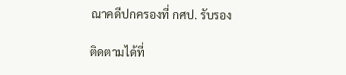ณาคดีปกครองที่ กศป. รับรอง

ติดตามได้ที่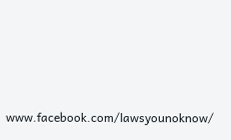www.facebook.com/lawsyounoknow/